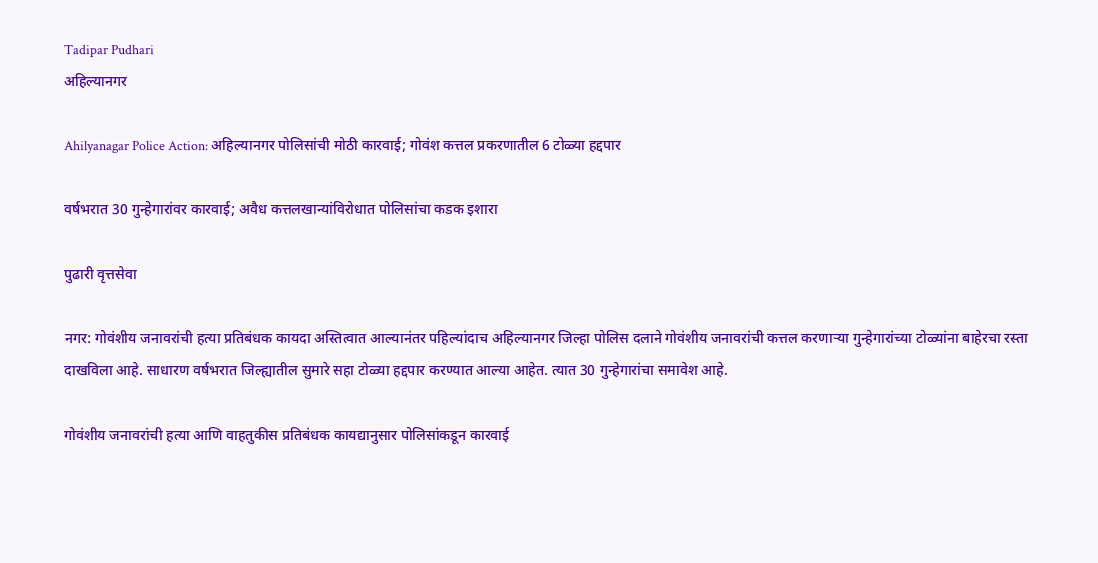Tadipar Pudhari
अहिल्यानगर

Ahilyanagar Police Action: अहिल्यानगर पोलिसांची मोठी कारवाई; गोवंश कत्तल प्रकरणातील 6 टोळ्या हद्दपार

वर्षभरात 30 गुन्हेगारांवर कारवाई; अवैध कत्तलखान्यांविरोधात पोलिसांचा कडक इशारा

पुढारी वृत्तसेवा

नगर: गोवंशीय जनावरांची हत्या प्रतिबंधक कायदा अस्तित्वात आल्यानंतर पहिल्यांदाच अहिल्यानगर जिल्हा पोलिस दलाने गोवंशीय जनावरांची कत्तल करणाऱ्या गुन्हेगारांच्या टोळ्यांना बाहेरचा रस्ता दाखविला आहे. साधारण वर्षभरात जिल्ह्यातील सुमारे सहा टोळ्या हद्दपार करण्यात आल्या आहेत. त्यात 30 गुन्हेगारांचा समावेश आहे.

गोवंशीय जनावरांची हत्या आणि वाहतुकीस प्रतिबंधक कायद्यानुसार पोलिसांकडून कारवाई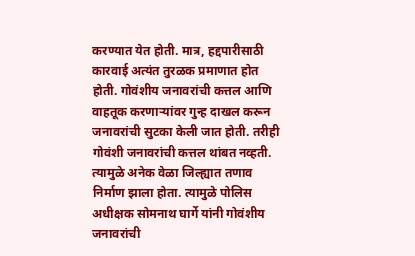करण्यात येत होती. मात्र, हद्दपारीसाठी कारवाई अत्यंत तुरळक प्रमाणात होत होती. गोवंशीय जनावरांची कत्तल आणि वाहतूक करणाऱ्यांवर गुन्ह दाखल करून जनावरांची सुटका केली जात होती. तरीही गोवंशी जनावरांची कत्तल थांबत नव्हती. त्यामुळे अनेक वेळा जिल्ह्यात तणाव निर्माण झाला होता. त्यामुळे पोलिस अधीक्षक सोमनाथ घार्गे यांनी गोवंशीय जनावरांची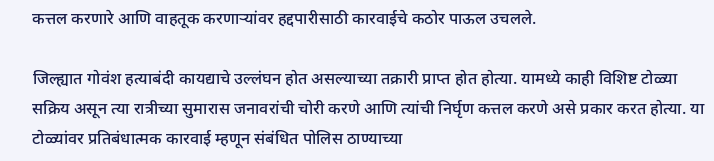कत्तल करणारे आणि वाहतूक करणाऱ्यांवर हद्दपारीसाठी कारवाईचे कठोर पाऊल उचलले.

जिल्ह्यात गोवंश हत्याबंदी कायद्याचे उल्लंघन होत असल्याच्या तक्रारी प्राप्त होत होत्या. यामध्ये काही विशिष्ट टोळ्या सक्रिय असून त्या रात्रीच्या सुमारास जनावरांची चोरी करणे आणि त्यांची निर्घृण कत्तल करणे असे प्रकार करत होत्या. या टोळ्यांवर प्रतिबंधात्मक कारवाई म्हणून संबंधित पोलिस ठाण्याच्या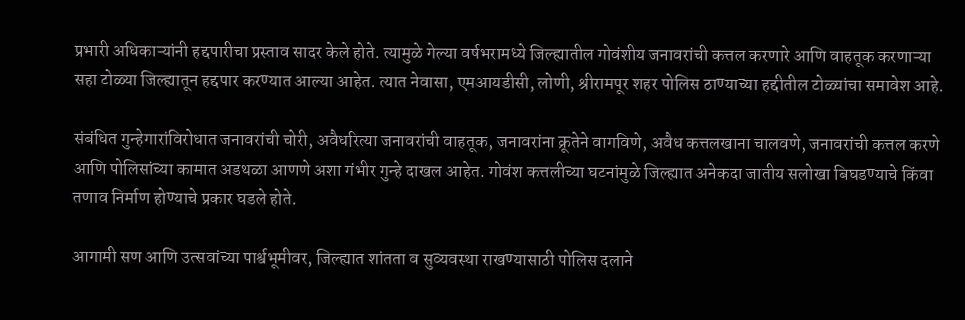प्रभारी अधिकाऱ्यांनी हद्दपारीचा प्रस्ताव सादर केले होते. त्यामुळे गेल्या वर्षभरामध्ये जिल्ह्यातील गोवंशीय जनावरांची कत्तल करणारे आणि वाहतूक करणाऱ्या सहा टोळ्या जिल्ह्यातून हद्दपार करण्यात आल्या आहेत. त्यात नेवासा, एमआयडीसी, लोणी, श्रीरामपूर शहर पोलिस ठाण्याच्या हद्दीतील टोळ्यांचा समावेश आहे.

संबंधित गुन्हेगारांविरोधात जनावरांची चोरी, अवैधरित्या जनावरांची वाहतूक, जनावरांना क्रूतेने वागविणे, अवैध कत्तलखाना चालवणे, जनावरांची कत्तल करणे आणि पोलिसांच्या कामात अडथळा आणणे अशा गंभीर गुन्हे दाखल आहेत. गोवंश कत्तलीच्या घटनांमुळे जिल्ह्यात अनेकदा जातीय सलोखा बिघडण्याचे किंवा तणाव निर्माण होण्याचे प्रकार घडले होते.

आगामी सण आणि उत्सवांच्या पार्श्वभूमीवर, जिल्ह्यात शांतता व सुव्यवस्था राखण्यासाठी पोलिस दलाने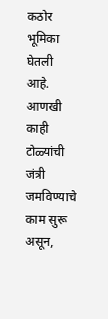कठोर भूमिका घेतली आहे. आणखी काही टोळ्यांची जंत्री जमविण्याचे काम सुरू असून,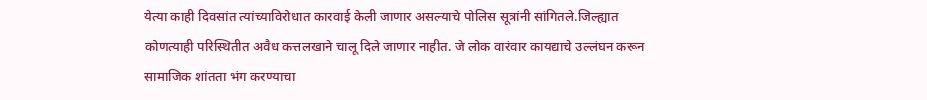येत्या काही दिवसांत त्यांच्याविरोधात कारवाई केली जाणार असल्याचे पोलिस सूत्रांनी सांगितले.जिल्ह्यात कोणत्याही परिस्थितीत अवैध कत्तलखाने चालू दिले जाणार नाहीत. जे लोक वारंवार कायद्याचे उल्लंघन करून सामाजिक शांतता भंग करण्याचा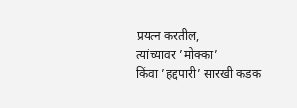प्रयत्न करतील, त्यांच्यावर ‌’मोक्का‌’ किंवा ‌’हद्दपारी‌’ सारखी कडक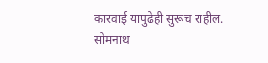कारवाई यापुढेही सुरूच राहील.
सोमनाथ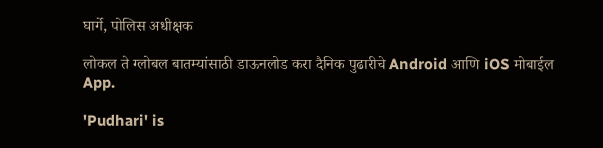घार्गे, पोलिस अधीक्षक

लोकल ते ग्लोबल बातम्यांसाठी डाऊनलोड करा दैनिक पुढारीचे Android आणि iOS मोबाईल App.

'Pudhari' is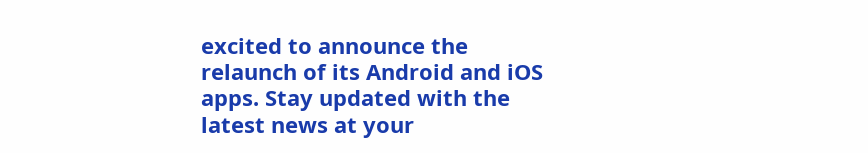excited to announce the relaunch of its Android and iOS apps. Stay updated with the latest news at your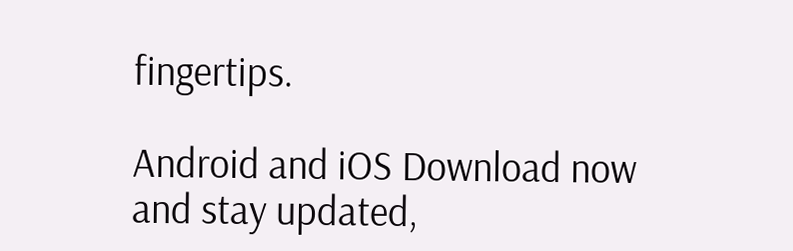fingertips.

Android and iOS Download now and stay updated,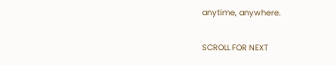anytime, anywhere.

SCROLL FOR NEXT